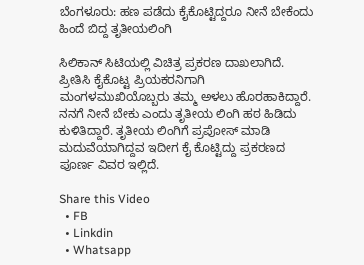ಬೆಂಗಳೂರು: ಹಣ ಪಡೆದು ಕೈಕೊಟ್ಟಿದ್ದರೂ ನೀನೆ ಬೇಕೆಂದು ಹಿಂದೆ ಬಿದ್ದ ತೃತೀಯಲಿಂಗಿ

ಸಿಲಿಕಾನ್ ಸಿಟಿಯಲ್ಲಿ ವಿಚಿತ್ರ ಪ್ರಕರಣ ದಾಖಲಾಗಿದೆ. ಪ್ರೀತಿಸಿ ಕೈಕೊಟ್ಟ ಪ್ರಿಯಕರನಿಗಾಗಿ ಮಂಗಳಮುಖಿಯೊಬ್ಬರು ತಮ್ಮ ಅಳಲು ಹೊರಹಾಕಿದ್ದಾರೆ. ನನಗೆ ನೀನೆ ಬೇಕು ಎಂದು ತೃತೀಯ ಲಿಂಗಿ ಹಠ ಹಿಡಿದು ಕುಳಿತಿದ್ದಾರೆ. ತೃತೀಯ ಲಿಂಗಿಗೆ ಪ್ರಪೋಸ್ ಮಾಡಿ ಮದುವೆಯಾಗಿದ್ದವ ಇದೀಗ ಕೈ ಕೊಟ್ಟಿದ್ದು ಪ್ರಕರಣದ ಪೂರ್ಣ ವಿವರ ಇಲ್ಲಿದೆ.

Share this Video
  • FB
  • Linkdin
  • Whatsapp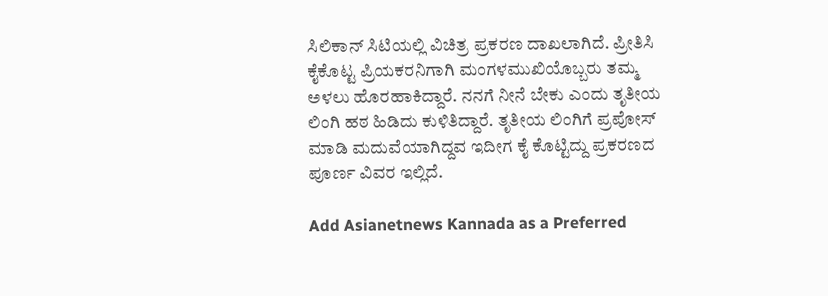ಸಿಲಿಕಾನ್ ಸಿಟಿಯಲ್ಲಿ ವಿಚಿತ್ರ ಪ್ರಕರಣ ದಾಖಲಾಗಿದೆ. ಪ್ರೀತಿಸಿ ಕೈಕೊಟ್ಟ ಪ್ರಿಯಕರನಿಗಾಗಿ ಮಂಗಳಮುಖಿಯೊಬ್ಬರು ತಮ್ಮ ಅಳಲು ಹೊರಹಾಕಿದ್ದಾರೆ. ನನಗೆ ನೀನೆ ಬೇಕು ಎಂದು ತೃತೀಯ ಲಿಂಗಿ ಹಠ ಹಿಡಿದು ಕುಳಿತಿದ್ದಾರೆ. ತೃತೀಯ ಲಿಂಗಿಗೆ ಪ್ರಪೋಸ್ ಮಾಡಿ ಮದುವೆಯಾಗಿದ್ದವ ಇದೀಗ ಕೈ ಕೊಟ್ಟಿದ್ದು ಪ್ರಕರಣದ ಪೂರ್ಣ ವಿವರ ಇಲ್ಲಿದೆ.

Add Asianetnews Kannada as a Preferred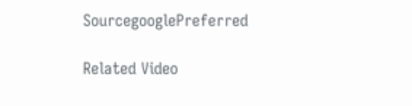SourcegooglePreferred

Related Video